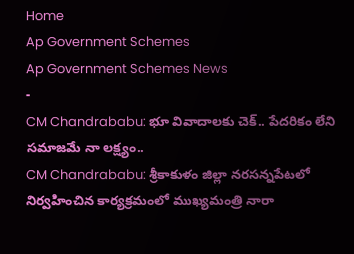Home
Ap Government Schemes
Ap Government Schemes News
-
CM Chandrababu: భూ వివాదాలకు చెక్.. పేదరికం లేని సమాజమే నా లక్ష్యం..
CM Chandrababu: శ్రీకాకుళం జిల్లా నరసన్నపేటలో నిర్వహించిన కార్యక్రమంలో ముఖ్యమంత్రి నారా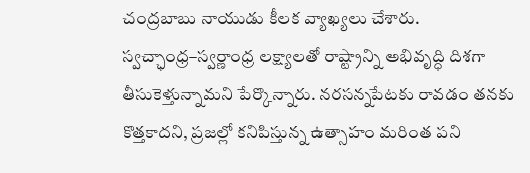చంద్రబాబు నాయుడు కీలక వ్యాఖ్యలు చేశారు. స్వచ్ఛాంధ్ర–స్వర్ణాంధ్ర లక్ష్యాలతో రాష్ట్రాన్ని అభివృద్ధి దిశగా తీసుకెళ్తున్నామని పేర్కొన్నారు. నరసన్నపేటకు రావడం తనకు కొత్తకాదని, ప్రజల్లో కనిపిస్తున్న ఉత్సాహం మరింత పని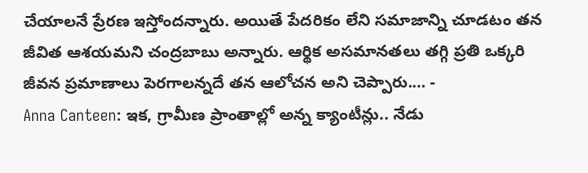చేయాలనే ప్రేరణ ఇస్తోందన్నారు. అయితే పేదరికం లేని సమాజాన్ని చూడటం తన జీవిత ఆశయమని చంద్రబాబు అన్నారు. ఆర్థిక అసమానతలు తగ్గి ప్రతి ఒక్కరి జీవన ప్రమాణాలు పెరగాలన్నదే తన ఆలోచన అని చెప్పారు.… -
Anna Canteen: ఇక, గ్రామీణ ప్రాంతాల్లో అన్న క్యాంటీన్లు.. నేడు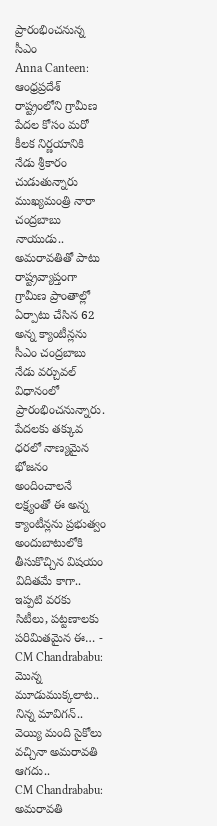ప్రారంభించనున్న సీఎం
Anna Canteen: ఆంధ్రప్రదేశ్ రాష్ట్రంలోని గ్రామీణ పేదల కోసం మరో కీలక నిర్ణయానికి నేడు శ్రీకారం చుడుతున్నారు ముఖ్యమంత్రి నారా చంద్రబాబు నాయుడు.. అమరావతితో పాటు రాష్ట్రవ్యాప్తంగా గ్రామీణ ప్రాంతాల్లో ఏర్పాటు చేసిన 62 అన్న క్యాంటీన్లను సీఎం చంద్రబాబు నేడు వర్చువల్ విధానంలో ప్రారంభించనున్నారు. పేదలకు తక్కువ ధరలో నాణ్యమైన భోజనం అందించాలనే లక్ష్యంతో ఈ అన్న క్యాంటీన్లను ప్రభుత్వం అందుబాటులోకి తీసుకొచ్చిన విషయం విదితమే కాగా.. ఇప్పటి వరకు సిటీలు, పట్టణాలకు పరిమితమైన ఈ… -
CM Chandrababu: మొన్న మూడుముక్కలాట.. నిన్న మావిగన్.. వెయ్యి మంది సైకోలు వచ్చినా అమరావతి ఆగదు..
CM Chandrababu: అమరావతి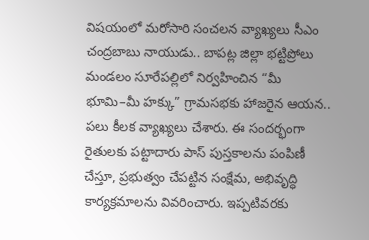విషయంలో మరోసారి సంచలన వ్యాఖ్యలు సీఎం చంద్రబాబు నాయుడు.. బాపట్ల జిల్లా భట్టిప్రోలు మండలం సూరేపల్లిలో నిర్వహించిన “మీ భూమి–మీ హక్కు” గ్రామసభకు హాజరైన ఆయన.. పలు కీలక వ్యాఖ్యలు చేశారు. ఈ సందర్భంగా రైతులకు పట్టాదారు పాస్ పుస్తకాలను పంపిణీ చేస్తూ, ప్రభుత్వం చేపట్టిన సంక్షేమ, అభివృద్ధి కార్యక్రమాలను వివరించారు. ఇప్పటివరకు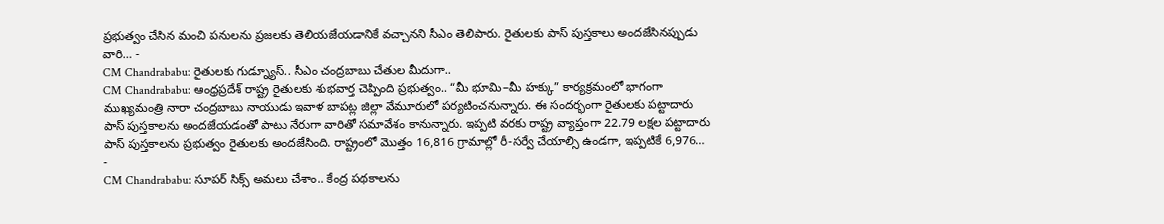ప్రభుత్వం చేసిన మంచి పనులను ప్రజలకు తెలియజేయడానికే వచ్చానని సీఎం తెలిపారు. రైతులకు పాస్ పుస్తకాలు అందజేసినప్పుడు వారి… -
CM Chandrababu: రైతులకు గుడ్న్యూస్.. సీఎం చంద్రబాబు చేతుల మీదుగా..
CM Chandrababu: ఆంధ్రప్రదేశ్ రాష్ట్ర రైతులకు శుభవార్త చెప్పింది ప్రభుత్వం.. “మీ భూమి–మీ హక్కు” కార్యక్రమంలో భాగంగా ముఖ్యమంత్రి నారా చంద్రబాబు నాయుడు ఇవాళ బాపట్ల జిల్లా వేమూరులో పర్యటించనున్నారు. ఈ సందర్భంగా రైతులకు పట్టాదారు పాస్ పుస్తకాలను అందజేయడంతో పాటు నేరుగా వారితో సమావేశం కానున్నారు. ఇప్పటి వరకు రాష్ట్ర వ్యాప్తంగా 22.79 లక్షల పట్టాదారు పాస్ పుస్తకాలను ప్రభుత్వం రైతులకు అందజేసింది. రాష్ట్రంలో మొత్తం 16,816 గ్రామాల్లో రీ-సర్వే చేయాల్సి ఉండగా, ఇప్పటికే 6,976… -
CM Chandrababu: సూపర్ సిక్స్ అమలు చేశాం.. కేంద్ర పథకాలను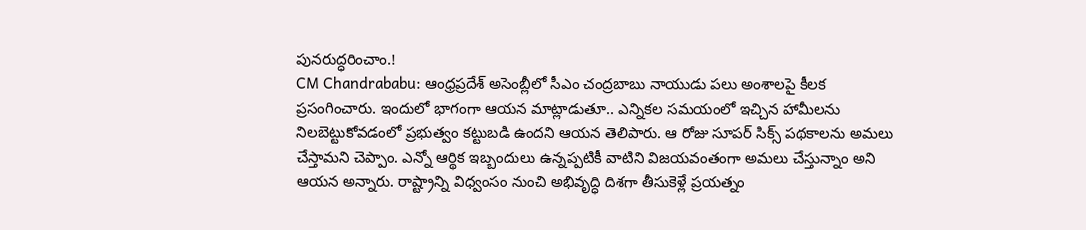పునరుద్ధరించాం.!
CM Chandrababu: ఆంధ్రప్రదేశ్ అసెంబ్లీలో సీఎం చంద్రబాబు నాయుడు పలు అంశాలపై కీలక ప్రసంగించారు. ఇందులో భాగంగా ఆయన మాట్లాడుతూ.. ఎన్నికల సమయంలో ఇచ్చిన హామీలను నిలబెట్టుకోవడంలో ప్రభుత్వం కట్టుబడి ఉందని ఆయన తెలిపారు. ఆ రోజు సూపర్ సిక్స్ పథకాలను అమలు చేస్తామని చెప్పాం. ఎన్నో ఆర్థిక ఇబ్బందులు ఉన్నప్పటికీ వాటిని విజయవంతంగా అమలు చేస్తున్నాం అని ఆయన అన్నారు. రాష్ట్రాన్ని విధ్వంసం నుంచి అభివృద్ధి దిశగా తీసుకెళ్లే ప్రయత్నం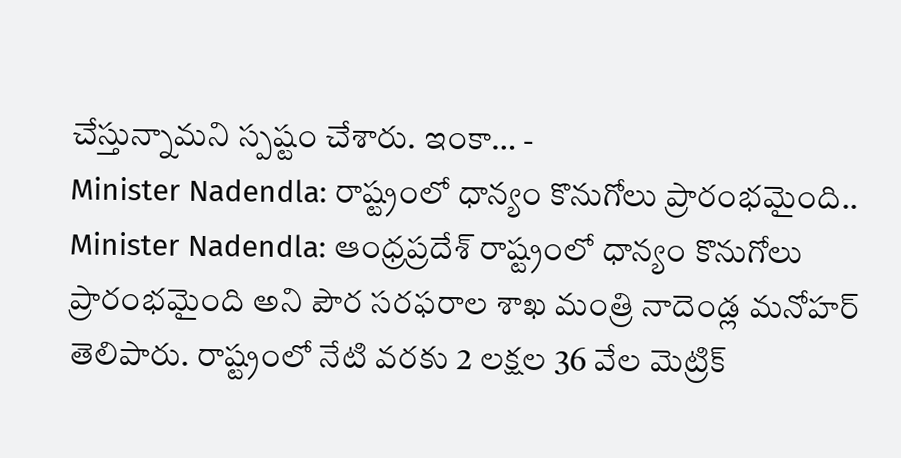చేస్తున్నామని స్పష్టం చేశారు. ఇంకా… -
Minister Nadendla: రాష్ట్రంలో ధాన్యం కొనుగోలు ప్రారంభమైంది..
Minister Nadendla: ఆంధ్రప్రదేశ్ రాష్ట్రంలో ధాన్యం కొనుగోలు ప్రారంభమైంది అని పౌర సరఫరాల శాఖ మంత్రి నాదెండ్ల మనోహర్ తెలిపారు. రాష్ట్రంలో నేటి వరకు 2 లక్షల 36 వేల మెట్రిక్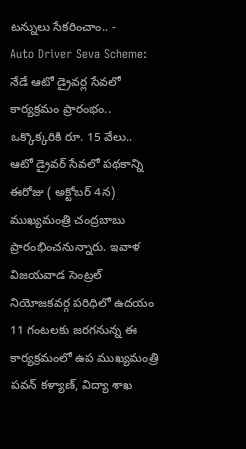టన్నులు సేకరించాం.. -
Auto Driver Seva Scheme: నేడే ఆటో డ్రైవర్ల సేవలో కార్యక్రమం ప్రారంభం.. ఒక్కొక్కరికి రూ. 15 వేలు..
ఆటో డ్రైవర్ సేవలో పథకాన్ని ఈరోజు ( అక్టోబర్ 4న) ముఖ్యమంత్రి చంద్రబాబు ప్రారంభించనున్నారు. ఇవాళ విజయవాడ సెంట్రల్ నియోజకవర్గ పరిధిలో ఉదయం 11 గంటలకు జరగనున్న ఈ కార్యక్రమంలో ఉప ముఖ్యమంత్రి పవన్ కళ్యాణ్, విద్యా శాఖ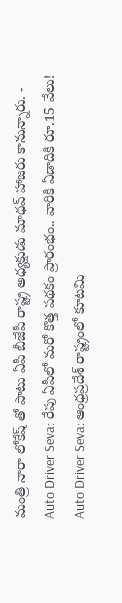మంత్రి నారా లోకేష్ తో పాటు ఏపీ బీజేపీ రాష్ట్ర అధ్యక్షుడు మాధవ్ హాజరు కానున్నారు. -
Auto Driver Seva: రేపు ఏపీలో మరో కొత్త పథకం ప్రారంభం.. వారికి ఏడాదికి రూ.15 వేలు!
Auto Driver Seva: ఆంధ్రప్రదేశ్ రాష్ట్రంలో కూటమి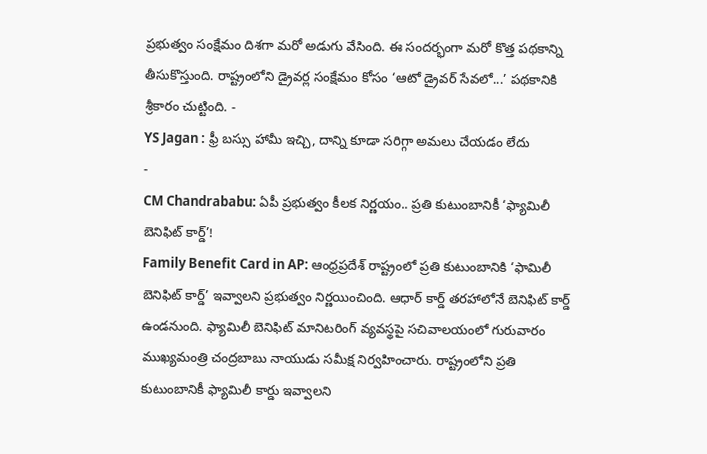ప్రభుత్వం సంక్షేమం దిశగా మరో అడుగు వేసింది. ఈ సందర్భంగా మరో కొత్త పథకాన్ని తీసుకొస్తుంది. రాష్ట్రంలోని డ్రైవర్ల సంక్షేమం కోసం ‘ఆటో డ్రైవర్ సేవలో...’ పథకానికి శ్రీకారం చుట్టింది. -
YS Jagan : ఫ్రీ బస్సు హామీ ఇచ్చి, దాన్ని కూడా సరిగ్గా అమలు చేయడం లేదు
-
CM Chandrababu: ఏపీ ప్రభుత్వం కీలక నిర్ణయం.. ప్రతి కుటుంబానికీ ‘ఫ్యామిలీ బెనిఫిట్ కార్డ్’!
Family Benefit Card in AP: ఆంధ్రప్రదేశ్ రాష్ట్రంలో ప్రతి కుటుంబానికి ‘ఫామిలీ బెనిఫిట్ కార్డ్’ ఇవ్వాలని ప్రభుత్వం నిర్ణయించింది. ఆధార్ కార్డ్ తరహాలోనే బెనిఫిట్ కార్డ్ ఉండనుంది. ఫ్యామిలీ బెనిఫిట్ మానిటరింగ్ వ్యవస్థపై సచివాలయంలో గురువారం ముఖ్యమంత్రి చంద్రబాబు నాయుడు సమీక్ష నిర్వహించారు. రాష్ట్రంలోని ప్రతి కుటుంబానికీ ఫ్యామిలీ కార్డు ఇవ్వాలని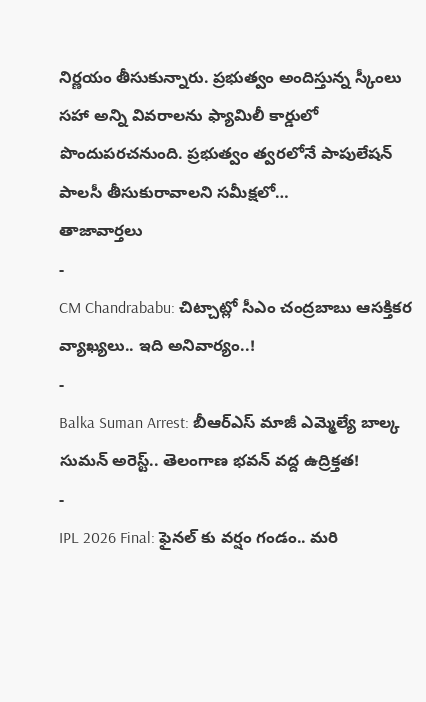నిర్ణయం తీసుకున్నారు. ప్రభుత్వం అందిస్తున్న స్కీంలు సహా అన్ని వివరాలను ఫ్యామిలీ కార్డులో పొందుపరచనుంది. ప్రభుత్వం త్వరలోనే పాపులేషన్ పాలసీ తీసుకురావాలని సమీక్షలో…
తాజావార్తలు
-
CM Chandrababu: చిట్చాట్లో సీఎం చంద్రబాబు ఆసక్తికర వ్యాఖ్యలు.. ఇది అనివార్యం..!
-
Balka Suman Arrest: బీఆర్ఎస్ మాజీ ఎమ్మెల్యే బాల్క సుమన్ అరెస్ట్.. తెలంగాణ భవన్ వద్ద ఉద్రిక్తత!
-
IPL 2026 Final: ఫైనల్ కు వర్షం గండం.. మరి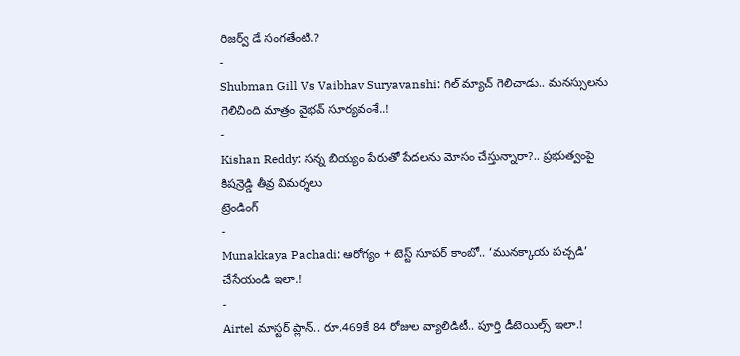రిజర్వ్ డే సంగతేంటి.?
-
Shubman Gill Vs Vaibhav Suryavanshi: గిల్ మ్యాచ్ గెలిచాడు.. మనస్సులను గెలిచింది మాత్రం వైభవ్ సూర్యవంశే..!
-
Kishan Reddy: సన్న బియ్యం పేరుతో పేదలను మోసం చేస్తున్నారా?.. ప్రభుత్వంపై కిషన్రెడ్డి తీవ్ర విమర్శలు
ట్రెండింగ్
-
Munakkaya Pachadi: ఆరోగ్యం + టెస్ట్ సూపర్ కాంబో.. ‘మునక్కాయ పచ్చడి’ చేసేయండి ఇలా.!
-
Airtel మాస్టర్ ప్లాన్.. రూ.469కే 84 రోజుల వ్యాలిడిటీ.. పూర్తి డీటెయిల్స్ ఇలా.!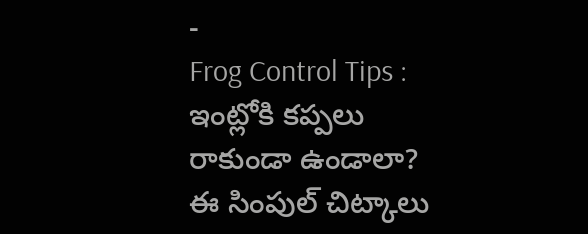-
Frog Control Tips : ఇంట్లోకి కప్పలు రాకుండా ఉండాలా? ఈ సింపుల్ చిట్కాలు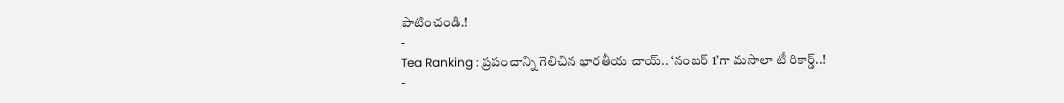పాటించండి.!
-
Tea Ranking : ప్రపంచాన్ని గెలిచిన భారతీయ చాయ్.. ‘నంబర్ 1’గా మసాలా టీ రికార్డ్..!
-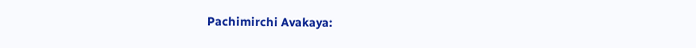Pachimirchi Avakaya: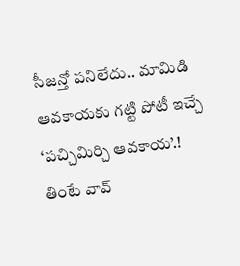సీజన్తో పనిలేదు.. మామిడి ఆవకాయకు గట్టి పోటీ ఇచ్చే ‘పచ్చిమిర్చి ఆవకాయ’.! తింటే వావ్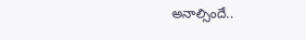అనాల్సిందే..